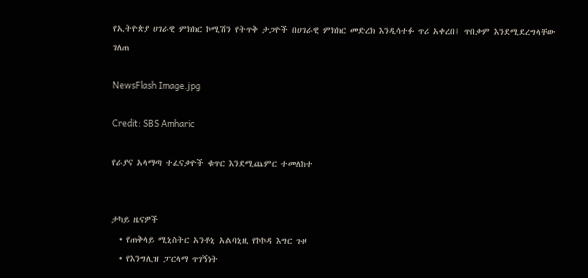የኢትዮጵያ ሀገራዊ ምክክር ኮሚሽን የትጥቅ ታጋዮች በሀገራዊ ምክክር መድረክ እንዲሳተፉ ጥሪ አቀረበ፤ ጥበቃም እንደሚደረግላቸው ገለጠ

NewsFlash Image.jpg

Credit: SBS Amharic

የራያና አላማጣ ተፈናቃዮች ቁጥር እንደሚጨምር ተመለከተ


ታካይ ዜናዎች
  • የጠቅላይ ሚኒስትር አንቶኒ አልባኒዚ የኮኮዳ እግር ጉዞ
  • የእንግሊዝ ፓርላማ ጥገኝነት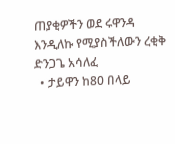ጠያቂዎችን ወደ ሩዋንዳ እንዲለኩ የሚያስችለውን ረቂቅ ድንጋጌ አሳለፈ
  • ታይዋን ከ80 በላይ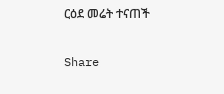ርዕደ መሬት ተናጠች

Share